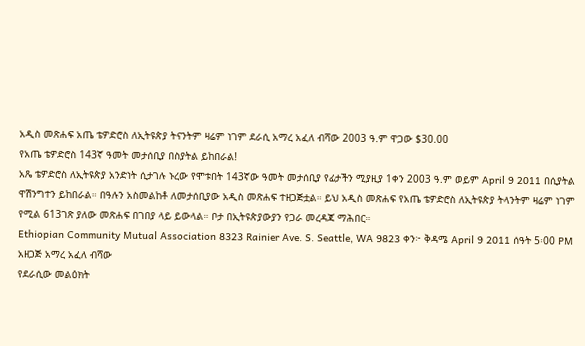አዲስ መጽሐፍ አጤ ቴዎድሮስ ለኢትዩጵያ ትናንትም ዛሬም ነገም ደራሲ አማረ አፈለ ብሻው 2003 ዓ.ም ዋጋው $30.00
የአጤ ቴዎድሮስ 143ኛ ዓመት መታሰቢያ በስያትል ይከበራል!
አጼ ቴዎድሮስ ለኢትዩጵያ አንድነት ሲታገሉ ኑረው የሞቱበት 143ኛው ዓመት መታሰቢያ የፊታችን ሚያዚያ 1ቀን 2003 ዓ.ም ወይም April 9 2011 በሲያትል ዋሽንግተን ይከበራል። በዓሉን አስመልከቶ ለመታሰቢያው አዲስ መጽሐፍ ተዘጋጅቷል። ይህ አዲስ መጽሐፍ የአጤ ቴዎድሮስ ለኢትዩጵያ ትላንትም ዛሬም ነገም የሚል 613ገጽ ያለው መጽሐፍ በገበያ ላይ ይውላል። ቦታ በኢትዩጵያውያን የጋራ መረዳጃ ማሕበር።
Ethiopian Community Mutual Association 8323 Rainier Ave. S. Seattle, WA 9823 ቀን፦ ቅዳሜ April 9 2011 ሰዓት 5፡00 PM
አዘጋጅ አማረ አፈለ ብሻው
የደራሲው መልዕክት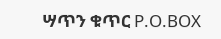ሣጥን ቁጥር P.O.BOX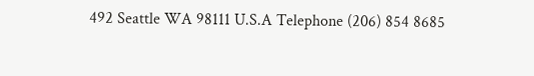492 Seattle WA 98111 U.S.A Telephone (206) 854 8685